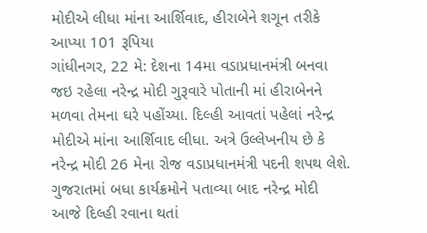મોદીએ લીધા માંના આર્શિવાદ, હીરાબેને શગૂન તરીકે આપ્યા 101 રૂપિયા
ગાંધીનગર, 22 મે: દેશના 14મા વડાપ્રધાનમંત્રી બનવા જઇ રહેલા નરેન્દ્ર મોદી ગુરૂવારે પોતાની માં હીરાબેનને મળવા તેમના ઘરે પહોંચ્યા. દિલ્હી આવતાં પહેલાં નરેન્દ્ર મોદીએ માંના આર્શિવાદ લીધા. અત્રે ઉલ્લેખનીય છે કે નરેન્દ્ર મોદી 26 મેના રોજ વડાપ્રધાનમંત્રી પદની શપથ લેશે. ગુજરાતમાં બધા કાર્યક્રમોને પતાવ્યા બાદ નરેન્દ્ર મોદી આજે દિલ્હી રવાના થતાં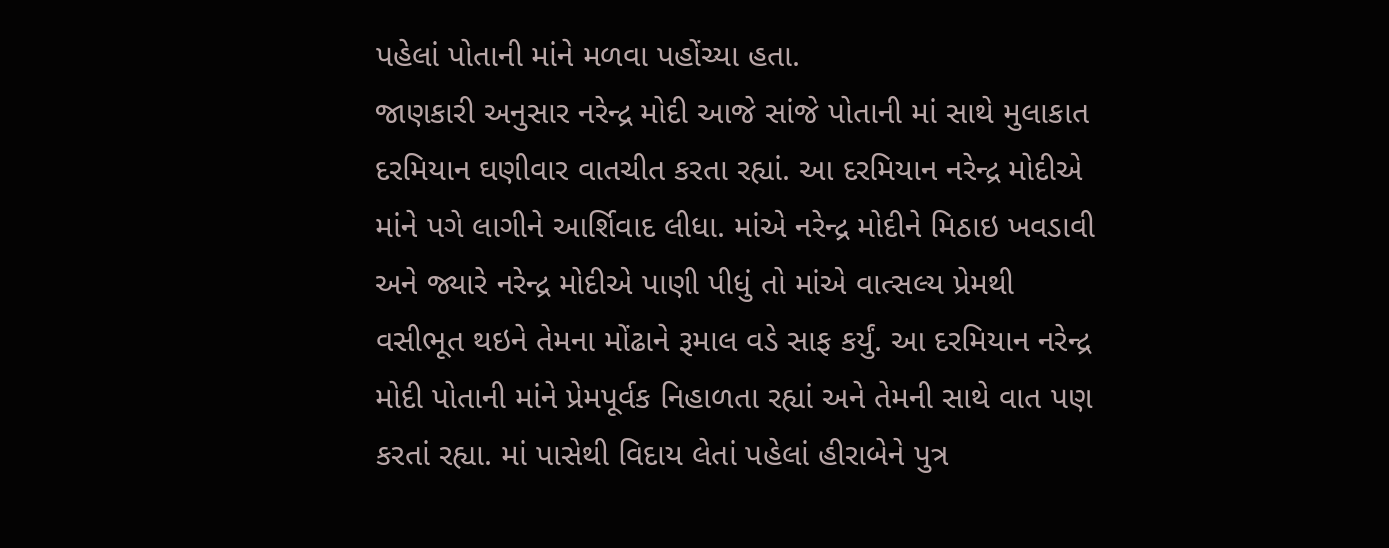પહેલાં પોતાની માંને મળવા પહોંચ્યા હતા.
જાણકારી અનુસાર નરેન્દ્ર મોદી આજે સાંજે પોતાની માં સાથે મુલાકાત દરમિયાન ઘણીવાર વાતચીત કરતા રહ્યાં. આ દરમિયાન નરેન્દ્ર મોદીએ માંને પગે લાગીને આર્શિવાદ લીધા. માંએ નરેન્દ્ર મોદીને મિઠાઇ ખવડાવી અને જ્યારે નરેન્દ્ર મોદીએ પાણી પીધું તો માંએ વાત્સલ્ય પ્રેમથી વસીભૂત થઇને તેમના મોંઢાને રૂમાલ વડે સાફ કર્યું. આ દરમિયાન નરેન્દ્ર મોદી પોતાની માંને પ્રેમપૂર્વક નિહાળતા રહ્યાં અને તેમની સાથે વાત પણ કરતાં રહ્યા. માં પાસેથી વિદાય લેતાં પહેલાં હીરાબેને પુત્ર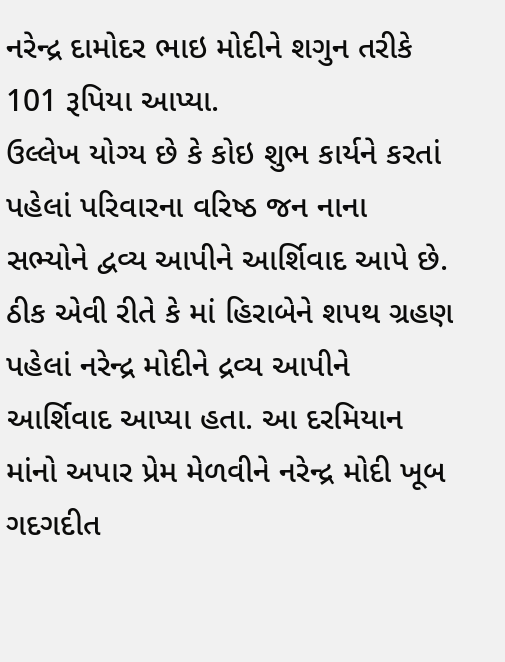નરેન્દ્ર દામોદર ભાઇ મોદીને શગુન તરીકે 101 રૂપિયા આપ્યા.
ઉલ્લેખ યોગ્ય છે કે કોઇ શુભ કાર્યને કરતાં પહેલાં પરિવારના વરિષ્ઠ જન નાના સભ્યોને દ્વવ્ય આપીને આર્શિવાદ આપે છે. ઠીક એવી રીતે કે માં હિરાબેને શપથ ગ્રહણ પહેલાં નરેન્દ્ર મોદીને દ્રવ્ય આપીને આર્શિવાદ આપ્યા હતા. આ દરમિયાન માંનો અપાર પ્રેમ મેળવીને નરેન્દ્ર મોદી ખૂબ ગદગદીત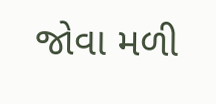જોવા મળી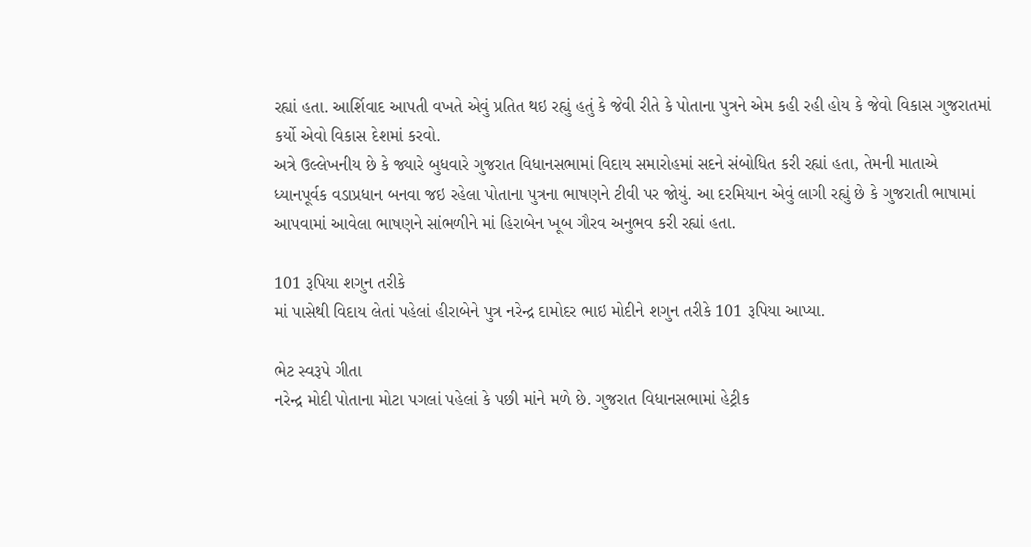રહ્યાં હતા. આર્શિવાદ આપતી વખતે એવું પ્રતિત થઇ રહ્યું હતું કે જેવી રીતે કે પોતાના પુત્રને એમ કહી રહી હોય કે જેવો વિકાસ ગુજરાતમાં કર્યો એવો વિકાસ દેશમાં કરવો.
અત્રે ઉલ્લેખનીય છે કે જ્યારે બુધવારે ગુજરાત વિધાનસભામાં વિદાય સમારોહમાં સદને સંબોધિત કરી રહ્યાં હતા, તેમની માતાએ ધ્યાનપૂર્વક વડાપ્રધાન બનવા જઇ રહેલા પોતાના પુત્રના ભાષણને ટીવી પર જોયું. આ દરમિયાન એવું લાગી રહ્યું છે કે ગુજરાતી ભાષામાં આપવામાં આવેલા ભાષણને સાંભળીને માં હિરાબેન ખૂબ ગૌરવ અનુભવ કરી રહ્યાં હતા.

101 રૂપિયા શગુન તરીકે
માં પાસેથી વિદાય લેતાં પહેલાં હીરાબેને પુત્ર નરેન્દ્ર દામોદર ભાઇ મોદીને શગુન તરીકે 101 રૂપિયા આપ્યા.

ભેટ સ્વરૂપે ગીતા
નરેન્દ્ર મોદી પોતાના મોટા પગલાં પહેલાં કે પછી માંને મળે છે. ગુજરાત વિધાનસભામાં હેટ્રીક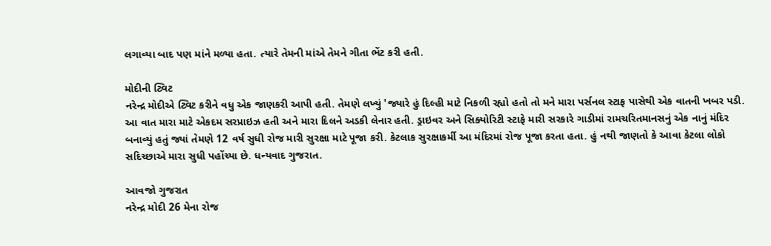લગાવ્યા બાદ પણ માંને મળ્યા હતા. ત્યારે તેમની માંએ તેમને ગીતા ભેંટ કરી હતી.

મોદીની ટ્વિટ
નરેન્દ્ર મોદીએ ટ્વિટ કરીને વધુ એક જાણકરી આપી હતી. તેમણે લખ્યું 'જ્યારે હું દિલ્હી માટે નિકળી રહ્યો હતો તો મને મારા પર્સનલ સ્ટાફ પાસેથી એક વાતની ખબર પડી. આ વાત મારા માટે એકદમ સરપ્રાઇઝ હતી અને મારા દિલને અડકી લેનાર હતી. ડ્રાઇવર અને સિક્યોરિટી સ્ટાફે મારી સરકારે ગાડીમાં રામચરિતમાનસનું એક નાનું મંદિર બનાવ્યું હતું જ્યાં તેમણે 12 વર્ષ સુધી રોજ મારી સુરક્ષા માટે પૂજા કરી. કેટલાક સુરક્ષાકર્મી આ મંદિરમાં રોજ પૂજા કરતા હતા. હું નથી જાણતો કે આવા કેટલા લોકો સદિચ્છાએ મારા સુધી પહોંચ્યા છે. ધન્યવાદ ગુજરાત.

આવજો ગુજરાત
નરેન્દ્ર મોદી 26 મેના રોજ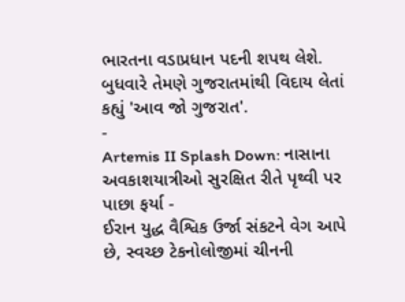ભારતના વડાપ્રધાન પદની શપથ લેશે. બુધવારે તેમણે ગુજરાતમાંથી વિદાય લેતાં કહ્યું 'આવ જો ગુજરાત'.
-
Artemis II Splash Down: નાસાના અવકાશયાત્રીઓ સુરક્ષિત રીતે પૃથ્વી પર પાછા ફર્યા -
ઈરાન યુદ્ધ વૈશ્વિક ઉર્જા સંકટને વેગ આપે છે, સ્વચ્છ ટેકનોલોજીમાં ચીનની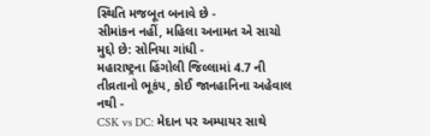સ્થિતિ મજબૂત બનાવે છે -
સીમાંકન નહીં, મહિલા અનામત એ સાચો મુદ્દો છે: સોનિયા ગાંધી -
મહારાષ્ટ્રના હિંગોલી જિલ્લામાં 4.7 ની તીવ્રતાનો ભૂકંપ, કોઈ જાનહાનિના અહેવાલ નથી -
CSK vs DC: મેદાન પર અમ્પાયર સાથે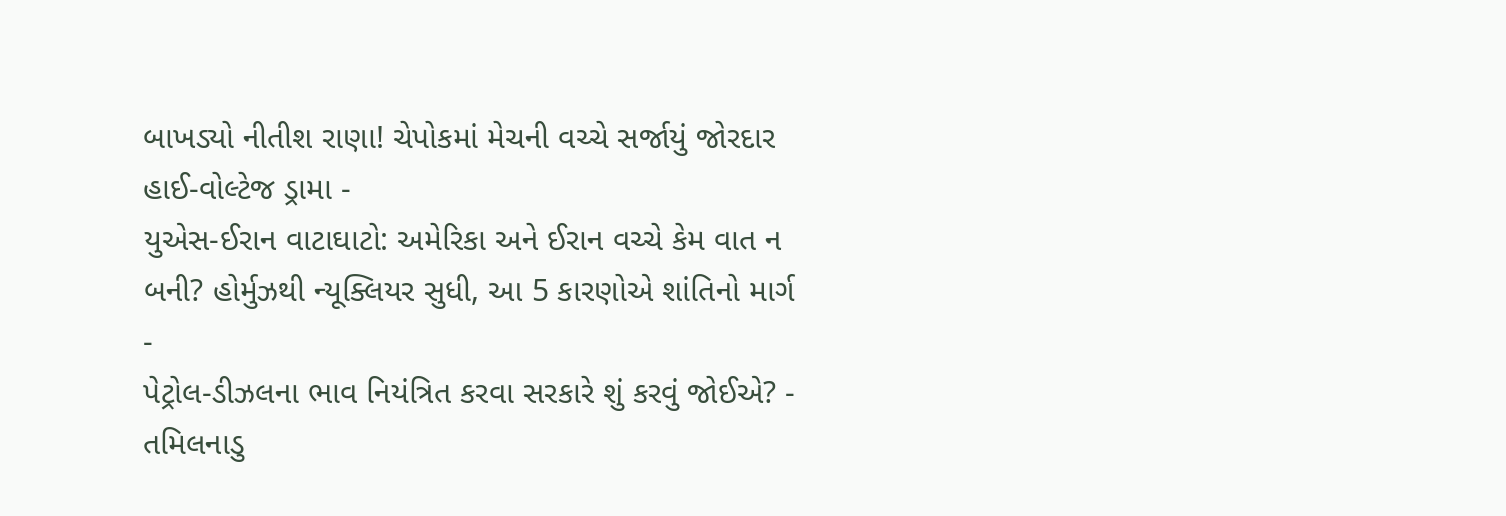બાખડ્યો નીતીશ રાણા! ચેપોકમાં મેચની વચ્ચે સર્જાયું જોરદાર હાઈ-વોલ્ટેજ ડ્રામા -
યુએસ-ઈરાન વાટાઘાટો: અમેરિકા અને ઈરાન વચ્ચે કેમ વાત ન બની? હોર્મુઝથી ન્યૂક્લિયર સુધી, આ 5 કારણોએ શાંતિનો માર્ગ -
પેટ્રોલ-ડીઝલના ભાવ નિયંત્રિત કરવા સરકારે શું કરવું જોઈએ? -
તમિલનાડુ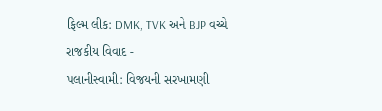ફિલ્મ લીક: DMK, TVK અને BJP વચ્ચે રાજકીય વિવાદ -
પલાનીસ્વામી: વિજયની સરખામણી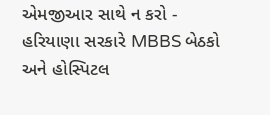એમજીઆર સાથે ન કરો -
હરિયાણા સરકારે MBBS બેઠકો અને હોસ્પિટલ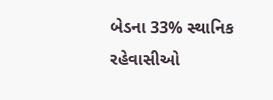બેડના 33% સ્થાનિક રહેવાસીઓ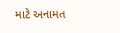માટે અનામત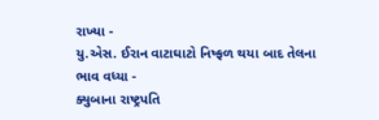રાખ્યા -
યુ.એસ. ઈરાન વાટાઘાટો નિષ્ફળ થયા બાદ તેલના ભાવ વધ્યા -
ક્યુબાના રાષ્ટ્રપતિ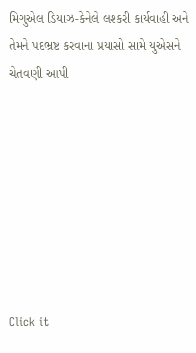મિગુએલ ડિયાઝ-કેનેલે લશ્કરી કાર્યવાહી અને તેમને પદભ્રષ્ટ કરવાના પ્રયાસો સામે યુએસને ચેતવણી આપી








Click it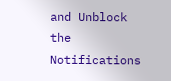and Unblock the Notifications